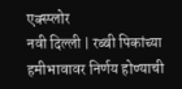एक्स्प्लोर
नवी दिल्ली | रब्बी पिकांच्या हमीभावावर निर्णय होण्याची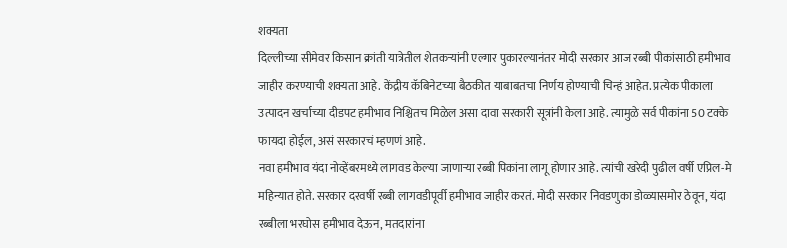शक्यता
दिल्लीच्या सीमेवर किसान क्रांती यात्रेतील शेतकऱ्यांनी एल्गार पुकारल्यानंतर मोदी सरकार आज रब्बी पीकांसाठी हमीभाव जाहीर करण्याची शक्यता आहे. केंद्रीय कॅबिनेटच्या बैठकीत याबाबतचा निर्णय होण्याची चिन्हं आहेत. प्रत्येक पीकाला उत्पादन खर्चाच्या दीडपट हमीभाव निश्चितच मिळेल असा दावा सरकारी सूत्रांनी केला आहे. त्यामुळे सर्व पीकांना 50 टक्के फायदा होईल, असं सरकारचं म्हणणं आहे.
नवा हमीभाव यंदा नोव्हेंबरमध्ये लागवड केल्या जाणाऱ्या रब्बी पिकांना लागू होणार आहे. त्यांची खरेदी पुढील वर्षी एप्रिल-मे महिन्यात होते. सरकार दरवर्षी रब्बी लागवडीपूर्वी हमीभाव जाहीर करतं. मोदी सरकार निवडणुका डोळ्यासमोर ठेवून, यंदा रब्बीला भरघोस हमीभाव देऊन, मतदारांना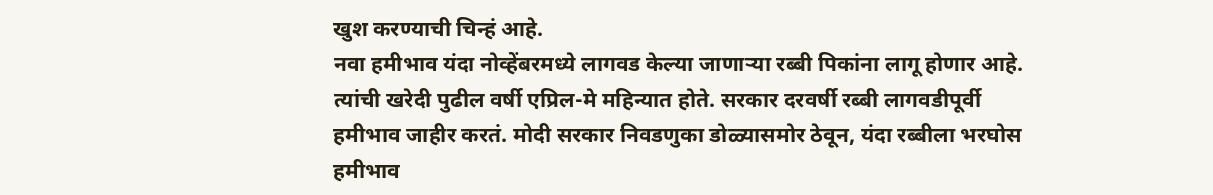खुश करण्याची चिन्हं आहे.
नवा हमीभाव यंदा नोव्हेंबरमध्ये लागवड केल्या जाणाऱ्या रब्बी पिकांना लागू होणार आहे. त्यांची खरेदी पुढील वर्षी एप्रिल-मे महिन्यात होते. सरकार दरवर्षी रब्बी लागवडीपूर्वी हमीभाव जाहीर करतं. मोदी सरकार निवडणुका डोळ्यासमोर ठेवून, यंदा रब्बीला भरघोस हमीभाव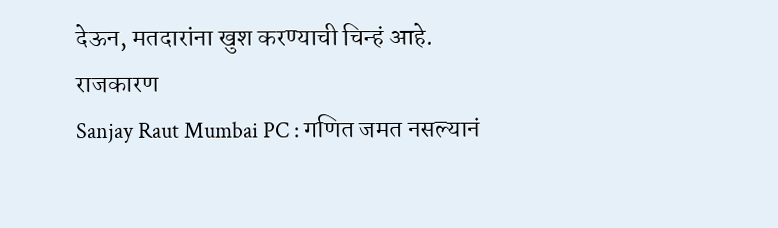देऊन, मतदारांना खुश करण्याची चिन्हं आहे.
राजकारण
Sanjay Raut Mumbai PC : गणित जमत नसल्यानं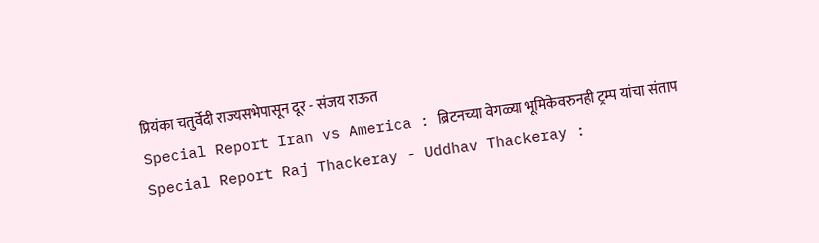प्रियंका चतुर्वेदी राज्यसभेपासून दूर - संजय राऊत
Special Report Iran vs America : ब्रिटनच्या वेगळ्या भूमिकेवरुनही ट्रम्प यांचा संताप
Special Report Raj Thackeray - Uddhav Thackeray :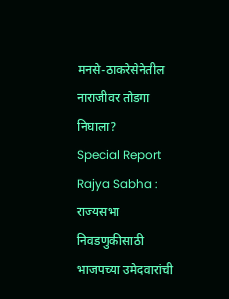मनसे-ठाकरेसेनेतील नाराजीवर तोडगा निघाला?
Special Report Rajya Sabha : राज्यसभा निवडणुकीसाठी भाजपच्या उमेदवारांची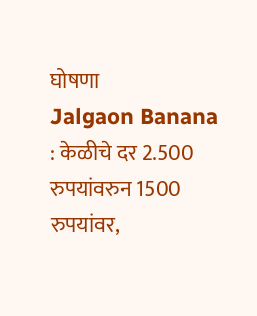घोषणा
Jalgaon Banana : केळीचे दर 2.500 रुपयांवरुन 1500 रुपयांवर,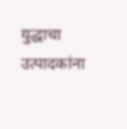युद्धाचा उत्पादकांना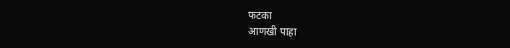फटका
आणखी पाहा